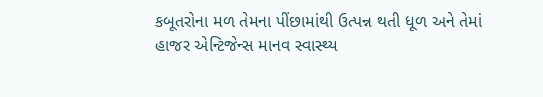કબૂતરોના મળ તેમના પીંછામાંથી ઉત્પન્ન થતી ધૂળ અને તેમાં હાજર એન્ટિજેન્સ માનવ સ્વાસ્થ્ય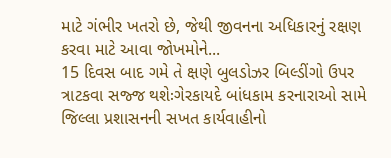માટે ગંભીર ખતરો છે, જેથી જીવનના અધિકારનું રક્ષણ કરવા માટે આવા જોખમોને...
15 દિવસ બાદ ગમે તે ક્ષણે બુલડોઝર બિલ્ડીંગો ઉપર ત્રાટકવા સજ્જ થશેઃગેરકાયદે બાંધકામ કરનારાઓ સામે જિલ્લા પ્રશાસનની સખત કાર્યવાહીનો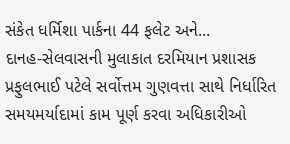સંકેત ધર્મિશા પાર્કના 44 ફલેટ અને...
દાનહ-સેલવાસની મુલાકાત દરમિયાન પ્રશાસક પ્રફુલભાઈ પટેલે સર્વોત્તમ ગુણવત્તા સાથે નિર્ધારિત સમયમર્યાદામાં કામ પૂર્ણ કરવા અધિકારીઓ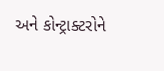અને કોન્ટ્રાક્ટરોને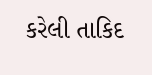કરેલી તાકિદ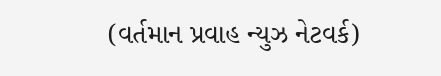(વર્તમાન પ્રવાહ ન્યુઝ નેટવર્ક)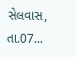સેલવાસ, તા.07...